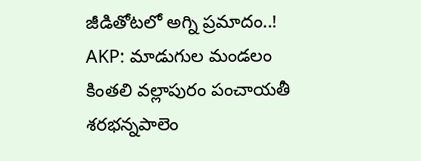జీడితోటలో అగ్ని ప్రమాదం..!
AKP: మాడుగుల మండలం కింతలి వల్లాపురం పంచాయతీ శరభన్నపాలెం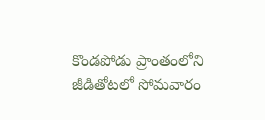కొండపోడు ప్రాంతంలోని జీడితోటలో సోమవారం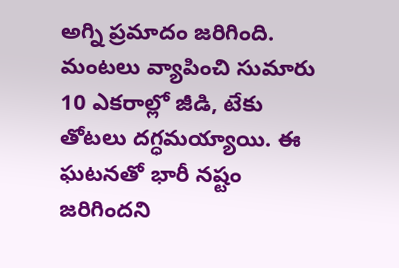అగ్ని ప్రమాదం జరిగింది. మంటలు వ్యాపించి సుమారు 10 ఎకరాల్లో జీడి, టేకు తోటలు దగ్ధమయ్యాయి. ఈ ఘటనతో భారీ నష్టం జరిగిందని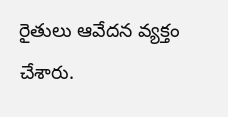రైతులు ఆవేదన వ్యక్తం చేశారు.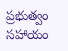ప్రభుత్వం సహాయం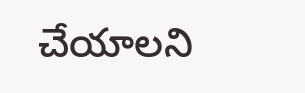చేయాలని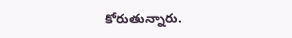కోరుతున్నారు.